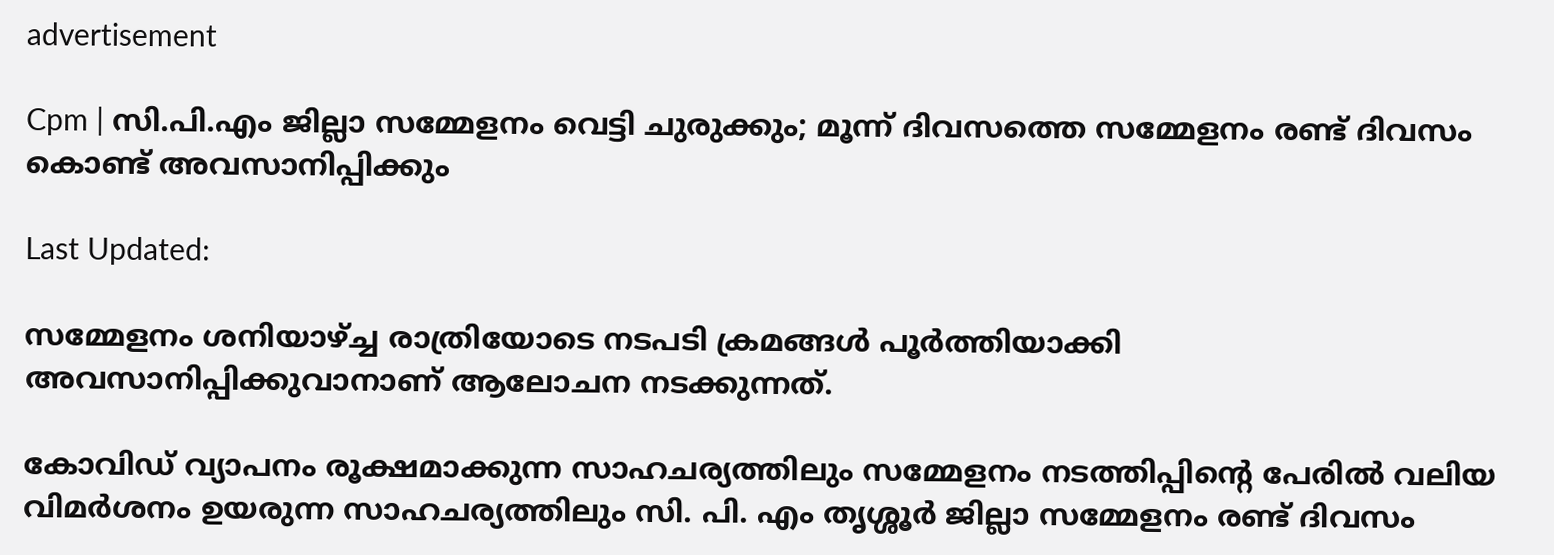advertisement

Cpm | സി.പി.എം ജില്ലാ സമ്മേളനം വെട്ടി ചുരുക്കും; മൂന്ന് ദിവസത്തെ സമ്മേളനം രണ്ട് ദിവസം കൊണ്ട് അവസാനിപ്പിക്കും

Last Updated:

സമ്മേളനം ശനിയാഴ്ച്ച രാത്രിയോടെ നടപടി ക്രമങ്ങൾ പൂർത്തിയാക്കി അവസാനിപ്പിക്കുവാനാണ് ആലോചന നടക്കുന്നത്.

കോവിഡ് വ്യാപനം രൂക്ഷമാക്കുന്ന സാഹചര്യത്തിലും സമ്മേളനം നടത്തിപ്പിൻ്റെ പേരിൽ വലിയ വിമർശനം ഉയരുന്ന സാഹചര്യത്തിലും സി. പി. എം തൃശ്ശൂർ ജില്ലാ സമ്മേളനം രണ്ട് ദിവസം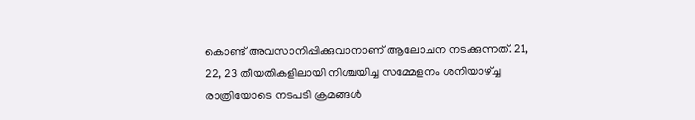കൊണ്ട് അവസാനിപ്പിക്കുവാനാണ് ആലോചന നടക്കുന്നത്. 21, 22, 23 തീയതികളിലായി നിശ്ചയിച്ച സമ്മേളനം ശനിയാഴ്ച്ച രാത്രിയോടെ നടപടി ക്രമങ്ങൾ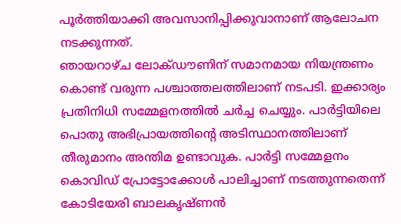പൂർത്തിയാക്കി അവസാനിപ്പിക്കുവാനാണ് ആലോചന നടക്കുന്നത്.
ഞായറാഴ്ച ലോക്ഡൗണിന് സമാനമായ നിയന്ത്രണം കൊണ്ട് വരുന്ന പശ്ചാത്തലത്തിലാണ് നടപടി. ഇക്കാര്യം പ്രതിനിധി സമ്മേളനത്തിൽ ചർച്ച ചെയ്യും. പാർട്ടിയിലെ പൊതു അഭിപ്രായത്തിൻ്റെ അടിസ്ഥാനത്തിലാണ് തീരുമാനം അന്തിമ ഉണ്ടാവുക. പാർട്ടി സമ്മേളനം കൊവിഡ് പ്രോട്ടോക്കോൾ പാലിച്ചാണ് നടത്തുന്നതെന്ന് കോടിയേരി ബാലകൃഷ്ണൻ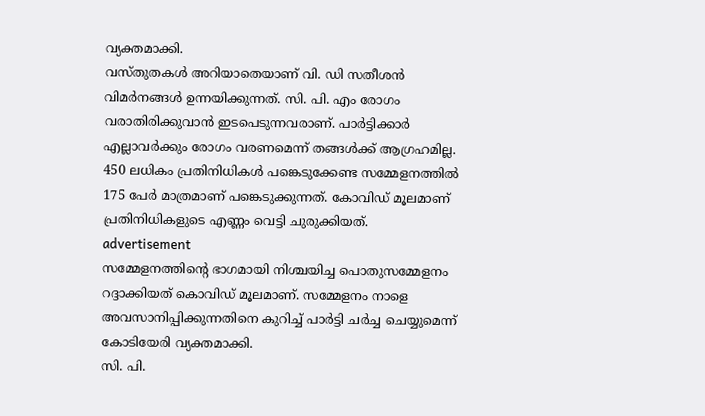വ്യക്തമാക്കി.
വസ്തുതകൾ അറിയാതെയാണ് വി. ഡി സതീശൻ വിമർനങ്ങൾ ഉന്നയിക്കുന്നത്. സി. പി. എം രോഗം വരാതിരിക്കുവാൻ ഇടപെടുന്നവരാണ്. പാർട്ടിക്കാർ എല്ലാവർക്കും രോഗം വരണമെന്ന് തങ്ങൾക്ക് ആഗ്രഹമില്ല. 450 ലധികം പ്രതിനിധികൾ പങ്കെടുക്കേണ്ട സമ്മേളനത്തിൽ 175 പേർ മാത്രമാണ് പങ്കെടുക്കുന്നത്. കോവിഡ് മൂലമാണ് പ്രതിനിധികളുടെ എണ്ണം വെട്ടി ചുരുക്കിയത്.
advertisement
സമ്മേളനത്തിൻ്റെ ഭാഗമായി നിശ്ചയിച്ച പൊതുസമ്മേളനം റദ്ദാക്കിയത് കൊവിഡ് മൂലമാണ്. സമ്മേളനം നാളെ അവസാനിപ്പിക്കുന്നതിനെ കുറിച്ച് പാർട്ടി ചർച്ച ചെയ്യുമെന്ന്  കോടിയേരി വ്യക്തമാക്കി.
സി. പി.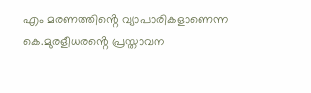എം മരണത്തിൻ്റെ വ്യാപാരികളാണെന്ന കെ.മുരളീധരൻ്റെ പ്രസ്താവന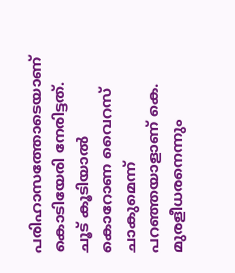പരിഹാസത്തോടെയാണ് കൊടിയേരി നേരിട്ടത്. ചൂട് കൂടിയാൽ കൊറോണ വൈറസ് ചാകുമെന്ന് പറഞ്ഞയാളാണ് കെ. മുരളീധരനെന്നും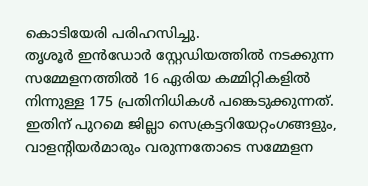കൊടിയേരി പരിഹസിച്ചു.
തൃശൂർ ഇൻഡോർ സ്റ്റേഡിയത്തിൽ നടക്കുന്ന സമ്മേളനത്തിൽ 16 ഏരിയ കമ്മിറ്റികളിൽ നിന്നുള്ള 175 പ്രതിനിധികൾ പങ്കെടുക്കുന്നത്. ഇതിന് പുറമെ ജില്ലാ സെക്രട്ടറിയേറ്റംഗങ്ങളും, വാളൻ്റിയർമാരും വരുന്നതോടെ സമ്മേളന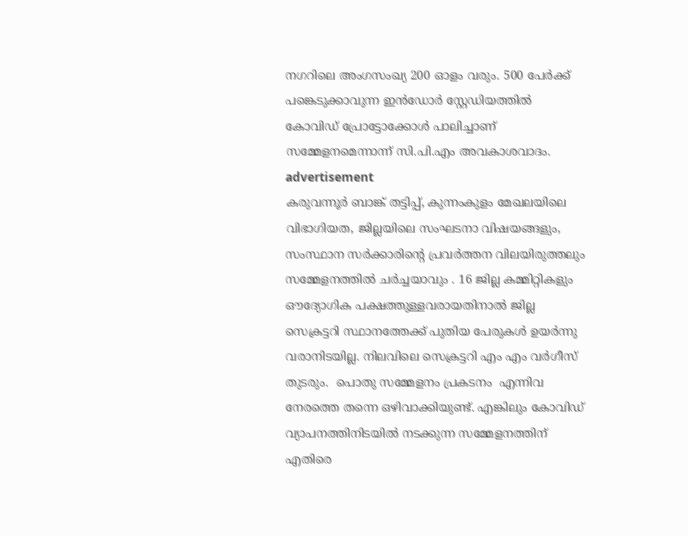നഗറിലെ അംഗസംഖ്യ 200 ഓളം വരും. 500 പേർക്ക് പങ്കെടുക്കാവുന്ന ഇൻഡോർ സ്റ്റേഡിയത്തിൽ കോവിഡ് പ്രോട്ടോക്കോൾ പാലിച്ചാണ് സമ്മേളനമെന്നാന്ന് സി.പി.എം അവകാശവാദം.
advertisement
കരുവന്നൂർ ബാങ്ക് തട്ടിപ്പ്, കുന്നംകുളം മേഖലയിലെ വിഭാഗിയത, ജില്ലയിലെ സംഘടനാ വിഷയങ്ങളും, സംസ്ഥാന സർക്കാരിന്റെ പ്രവർത്തന വിലയിരുത്തലും സമ്മേളനത്തിൽ ചർച്ചയാവും . 16 ജില്ല കമ്മിറ്റികളും ഔദ്യോഗിക പക്ഷത്തുള്ളവരായതിനാൽ ജില്ല സെക്രട്ടറി സ്ഥാനത്തേക്ക് പുതിയ പേരുകൾ ഉയർന്നു വരാനിടയില്ല. നിലവിലെ സെക്രട്ടറി എം എം വർഗീസ് തുടരും.  പൊതു സമ്മേളനം പ്രകടനം  എന്നിവ നേരത്തെ തന്നെ ഒഴിവാക്കിയുണ്ട്. എങ്കിലും കോവിഡ് വ്യാപനത്തിനിടയിൽ നടക്കുന്ന സമ്മേളനത്തിന് എതിരെ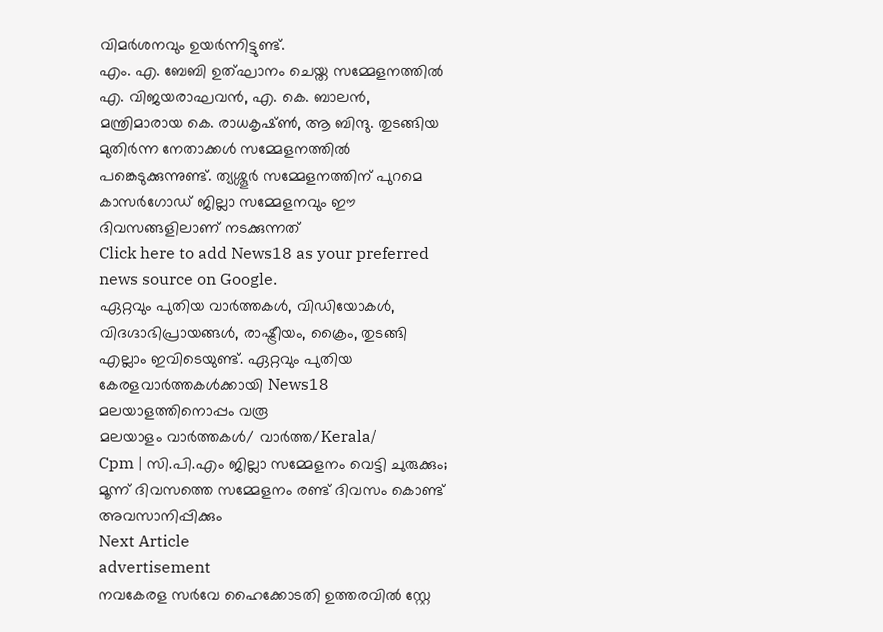വിമർശനവും ഉയർന്നിട്ടുണ്ട്.
എം. എ. ബേബി ഉത്ഘാനം ചെയ്ത സമ്മേളനത്തിൽ എ. വിജയരാഘവൻ, എ. കെ. ബാലൻ, മന്ത്രിമാരായ കെ. രാധകൃഷ്ൺ, ആ ബിന്ദു. തുടങ്ങിയ മുതിർന്ന നേതാക്കൾ സമ്മേളനത്തിൽ പങ്കെടുക്കുന്നുണ്ട്. ത്യശ്ശൂർ സമ്മേളനത്തിന് പുറമെ കാസർഗോഡ് ജില്ലാ സമ്മേളനവും ഈ ദിവസങ്ങളിലാണ് നടക്കുന്നത്
Click here to add News18 as your preferred news source on Google.
ഏറ്റവും പുതിയ വാർത്തകൾ, വിഡിയോകൾ, വിദഗ്ദാഭിപ്രായങ്ങൾ, രാഷ്ട്രീയം, ക്രൈം, തുടങ്ങി എല്ലാം ഇവിടെയുണ്ട്. ഏറ്റവും പുതിയ കേരളവാർത്തകൾക്കായി News18 മലയാളത്തിനൊപ്പം വരൂ
മലയാളം വാർത്തകൾ/ വാർത്ത/Kerala/
Cpm | സി.പി.എം ജില്ലാ സമ്മേളനം വെട്ടി ചുരുക്കും; മൂന്ന് ദിവസത്തെ സമ്മേളനം രണ്ട് ദിവസം കൊണ്ട് അവസാനിപ്പിക്കും
Next Article
advertisement
നവകേരള സർവേ ഹൈക്കോടതി ഉത്തരവിൽ സ്റ്റേ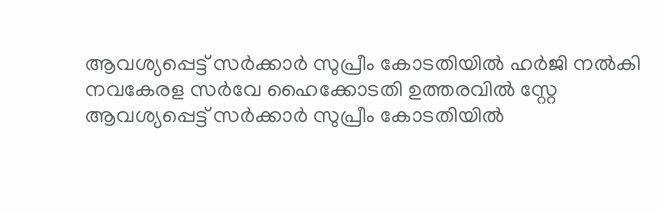ആവശ്യപ്പെട്ട് സർ‌ക്കാർ‌ സുപ്രീം കോടതിയിൽ ഹർജി നൽകി
നവകേരള സർവേ ഹൈക്കോടതി ഉത്തരവിൽ സ്റ്റേ ആവശ്യപ്പെട്ട് സർ‌ക്കാർ‌ സുപ്രീം കോടതിയിൽ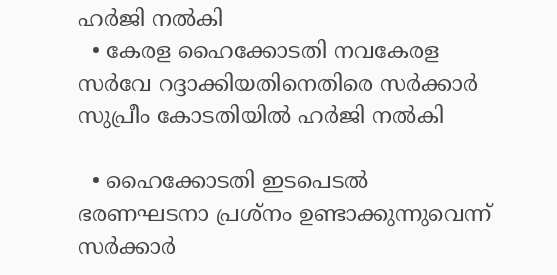ഹർജി നൽകി
  • കേരള ഹൈക്കോടതി നവകേരള സർവേ റദ്ദാക്കിയതിനെതിരെ സർക്കാർ സുപ്രീം കോടതിയിൽ ഹർജി നൽകി

  • ഹൈക്കോടതി ഇടപെടൽ ഭരണഘടനാ പ്രശ്നം ഉണ്ടാക്കുന്നുവെന്ന് സർക്കാർ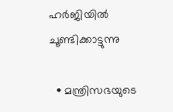ഹർജിയിൽ ചൂണ്ടിക്കാട്ടുന്നു

  • മന്ത്രിസഭയുടെ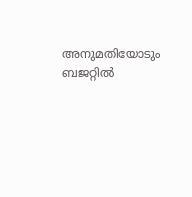അനുമതിയോടും ബജറ്റിൽ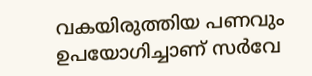വകയിരുത്തിയ പണവും ഉപയോഗിച്ചാണ് സർവേ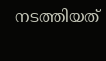നടത്തിയത്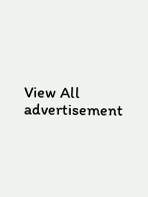View All
advertisement